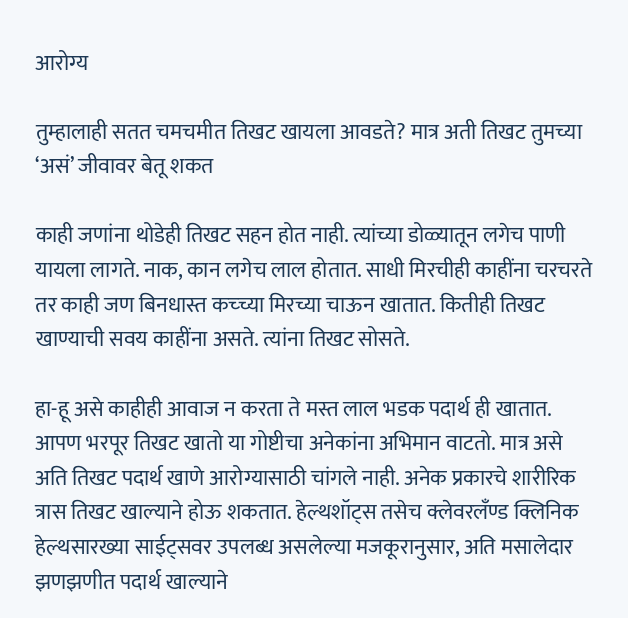आरोग्य

तुम्हालाही सतत चमचमीत तिखट खायला आवडते? मात्र अती तिखट तुमच्या ‘असं’ जीवावर बेतू शकत

काही जणांना थोडेही तिखट सहन होत नाही. त्यांच्या डोळ्यातून लगेच पाणी यायला लागते. नाक, कान लगेच लाल होतात. साधी मिरचीही काहींना चरचरते तर काही जण बिनधास्त कच्च्या मिरच्या चाऊन खातात. कितीही तिखट खाण्याची सवय काहींना असते. त्यांना तिखट सोसते.

हा-हू असे काहीही आवाज न करता ते मस्त लाल भडक पदार्थ ही खातात. आपण भरपूर तिखट खातो या गोष्टीचा अनेकांना अभिमान वाटतो. मात्र असे अति तिखट पदार्थ खाणे आरोग्यासाठी चांगले नाही. अनेक प्रकारचे शारीरिक त्रास तिखट खाल्याने होऊ शकतात. हेल्थशॉट्स तसेच क्लेवरलँण्ड क्लिनिक हेल्थसारख्या साईट्सवर उपलब्ध असलेल्या मजकूरानुसार, अति मसालेदार झणझणीत पदार्थ खाल्याने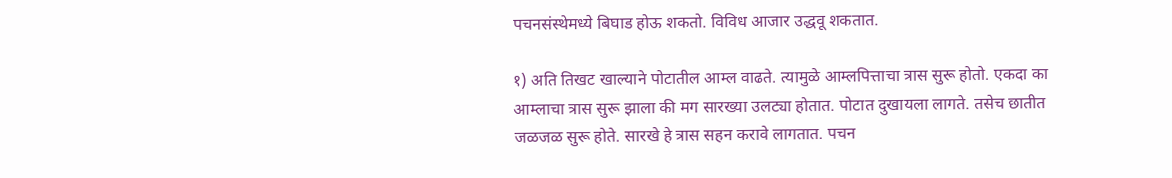पचनसंस्थेमध्ये बिघाड होऊ शकतो. विविध आजार उद्धवू शकतात.

१) अति तिखट खाल्याने पोटातील आम्ल वाढते. त्यामुळे आम्लपित्ताचा त्रास सुरू होतो. एकदा का आम्लाचा त्रास सुरू झाला की मग सारख्या उलट्या होतात. पोटात दुखायला लागते. तसेच छातीत जळजळ सुरू होते. सारखे हे त्रास सहन करावे लागतात. पचन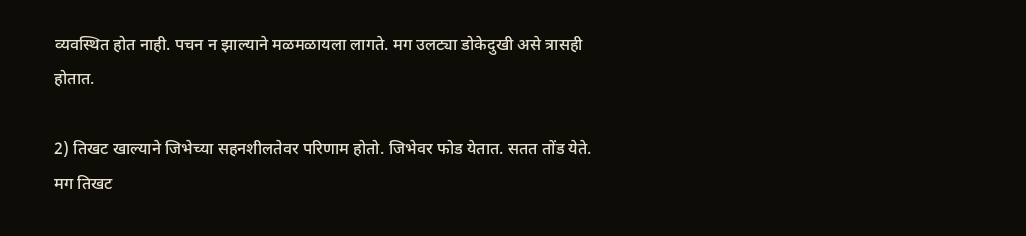व्यवस्थित होत नाही. पचन न झाल्याने मळमळायला लागते. मग उलट्या डोकेदुखी असे त्रासही होतात.

2) तिखट खाल्याने जि‍भेच्या सहनशीलतेवर परिणाम होतो. जि‍भेवर फोड येतात. सतत तोंड येते. मग तिखट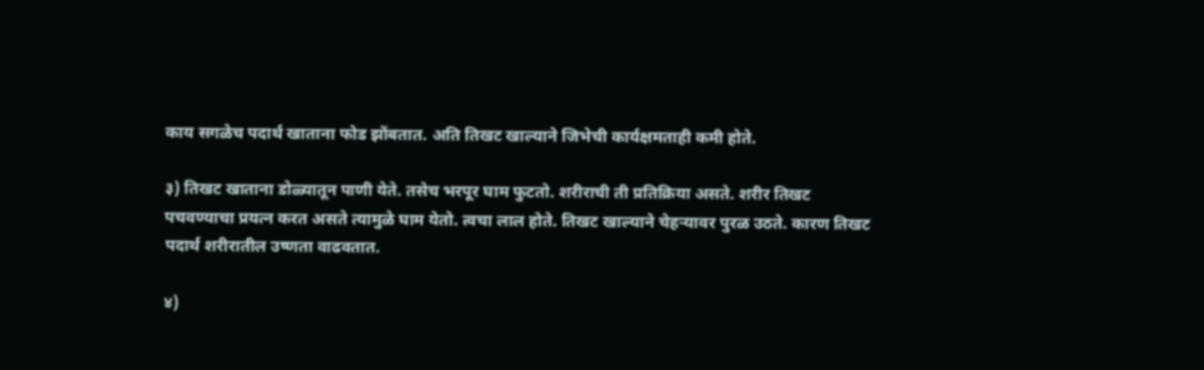काय सगळेच पदार्थ खाताना फोड झोंबतात. अति तिखट खाल्याने जिभेची कार्यक्षमताही कमी होते.

३) तिखट खाताना डोळ्यातून पाणी येते. तसेच भरपूर घाम फुटतो. शरीराची ती प्रतिक्रिया असते. शरीर तिखट पचवण्याचा प्रयत्न करत असते त्यामुळे घाम येतो. त्वचा लाल होते. तिखट खाल्याने चेहर्‍यावर पुरळ उठते. कारण तिखट पदार्थ शरीरातील उष्णता वाढवतात.

४)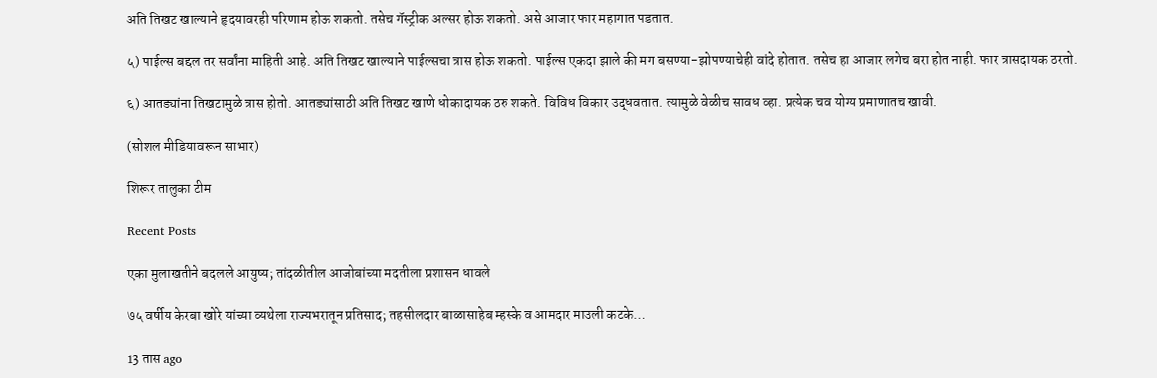अति तिखट खाल्याने हृदयावरही परिणाम होऊ शकतो. तसेच गॅस्ट्रीक अल्सर होऊ शकतो. असे आजार फार महागात पडतात.

५) पाईल्स बद्दल तर सर्वांना माहिती आहे. अति तिखट खाल्याने पाईल्सचा त्रास होऊ शकतो. पाईल्स एकदा झाले की मग बसण्या-झोपण्याचेही वांदे होतात. तसेच हा आजार लगेच बरा होत नाही. फार त्रासदायक ठरतो.

६) आतड्यांना तिखटामुळे त्रास होतो. आतड्यांसाठी अति तिखट खाणे धोकादायक ठरु शकते. विविध विकार उद्धवतात. त्यामुळे वेळीच सावध व्हा. प्रत्येक चव योग्य प्रमाणातच खावी.

(सोशल मीडियावरून साभार)

शिरूर तालुका टीम

Recent Posts

एका मुलाखतीने बदलले आयुष्य; तांदळीतील आजोबांच्या मदतीला प्रशासन धावले

७५ वर्षीय केरबा खोरे यांच्या व्यथेला राज्यभरातून प्रतिसाद; तहसीलदार बाळासाहेब म्हस्के व आमदार माउली कटके…

13 तास ago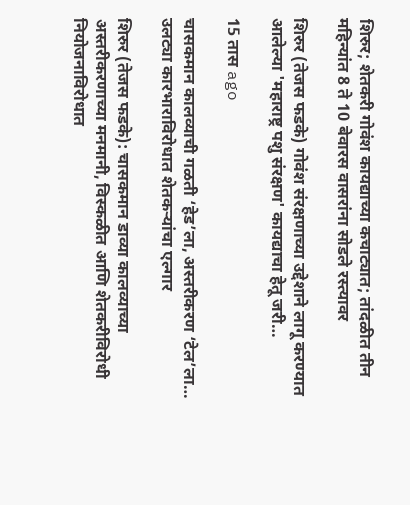शिरुर; शेतकरी गोवंश कायद्याच्या कचाट्यात; तांदळीत तीन महिन्यांत 8 ते 10 बेवारस वासरांना सोडले रस्त्यावर

शिरुर (तेजस फडके) गोवंश संरक्षणाच्या उद्देशाने लागू करण्यात आलेल्या 'महाराष्ट्र पशु संरक्षण' कायद्याचा हेतू जरी…

15 तास ago

चासकमान कालव्याची गळती ‘हेड’ला, अस्तरीकरण ‘टेल’ला… उलट्या कारभाराविरोधात शेतकऱ्यांचा एल्गार

शिरुर (तेजस फडके): चासकमान डाव्या कालव्याच्या अस्तरीकरणाच्या मनमानी, विस्कळीत आणि शेतकरीविरोधी नियोजनाविरोधात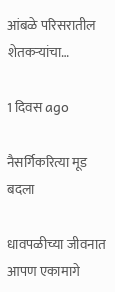आंबळे परिसरातील शेतकऱ्यांचा…

1 दिवस ago

नैसर्गिकरित्या मूड बदला

धावपळीच्या जीवनात आपण एकामागे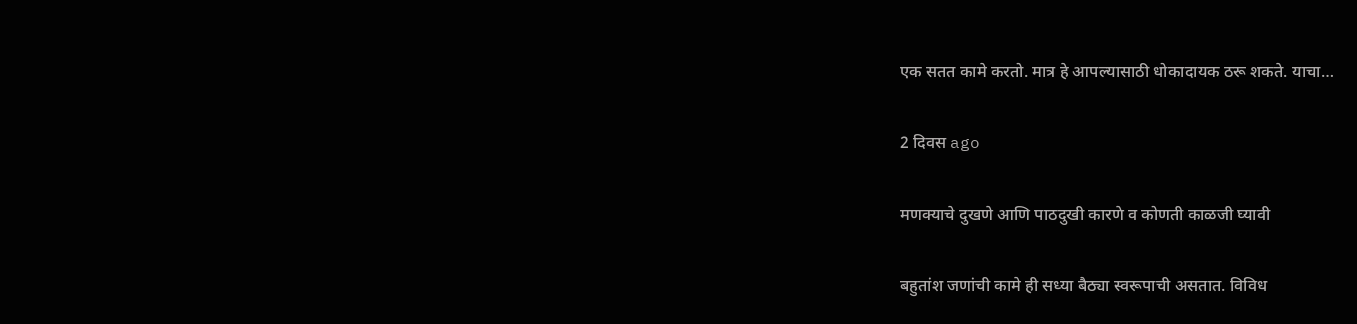एक सतत कामे करतो. मात्र हे आपल्यासाठी धोकादायक ठरू शकते. याचा…

2 दिवस ago

मणक्याचे दुखणे आणि पाठदुखी कारणे व कोणती काळजी घ्यावी

बहुतांश जणांची कामे ही सध्या बैठ्या स्वरूपाची असतात. विविध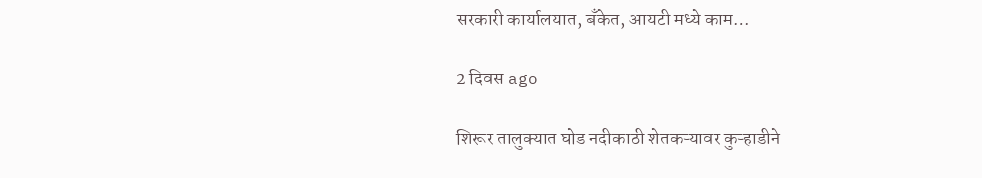सरकारी कार्यालयात, बँकेत, आयटी मध्ये काम…

2 दिवस ago

शिरूर तालुक्यात घोड नदीकाठी शेतकऱ्यावर कुऱ्हाडीने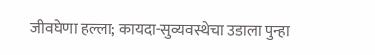जीवघेणा हल्ला; कायदा-सुव्यवस्थेचा उडाला पुन्हा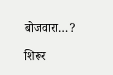बोजवारा…?

शिरूर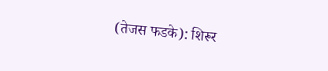(तेजस फडके): शिरूर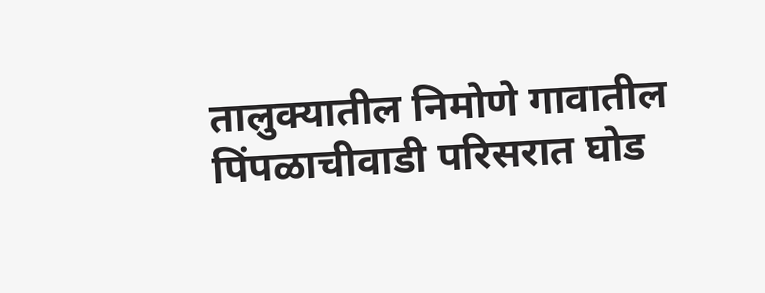तालुक्यातील निमोणे गावातील पिंपळाचीवाडी परिसरात घोड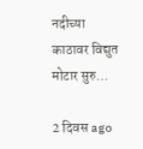नदीच्या काठावर विद्युत मोटार सुरु…

2 दिवस ago